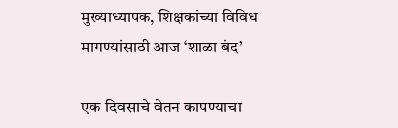मुख्याध्यापक, शिक्षकांच्या विविध मागण्यांसाठी आज ‘शाळा बंद’

एक दिवसाचे वेतन कापण्याचा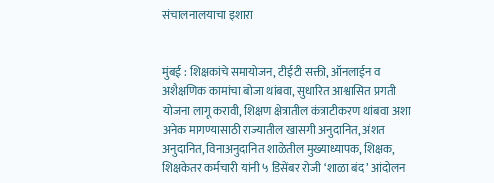संचालनालयाचा इशारा


मुंबई : शिक्षकांचे समायोजन, टीईटी सक्ती, ऑनलाईन व अशैक्षणिक कामांचा बोजा थांबवा, सुधारित आश्वासित प्रगती योजना लागू करावी, शिक्षण क्षेत्रातील कंत्राटीकरण थांबवा अशा अनेक मागण्यासाठी राज्यातील खासगी अनुदानित, अंशत अनुदानित, विनाअनुदानित शाळेतील मुख्याध्यापक, शिक्षक, शिक्षकेतर कर्मचारी यांनी ५ डिसेंबर रोजी ‘शाळा बंद’ आंदोलन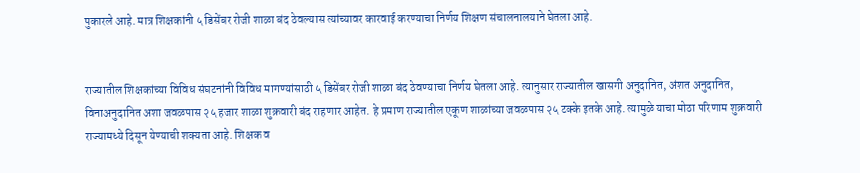पुकारले आहे. मात्र शिक्षकांनी ५ डिसेंबर रोजी शाळा बंद ठेवल्यास त्यांच्यावर कारवाई करण्याचा निर्णय शिक्षण संचालनालयाने घेतला आहे.


राज्यातील शिक्षकांच्या विविध संघटनांनी विविध मागण्यांसाठी ५ डिसेंबर रोजी शाळा बंद ठेवण्याचा निर्णय घेतला आहे. त्यानुसार राज्यातील खासगी अनुदानित, अंशत अनुदानित, विनाअनुदानित अशा जवळपास २५ हजार शाळा शुक्रवारी बंद राहणार आहेत. हे प्रमाण राज्यातील एकूण शाळांच्या जवळपास २५ टक्के इतके आहे. त्यामुळे याचा मोठा परिणाम शुक्रवारी राज्यामध्ये दिसून येण्याची शक्यता आहे. शिक्षक व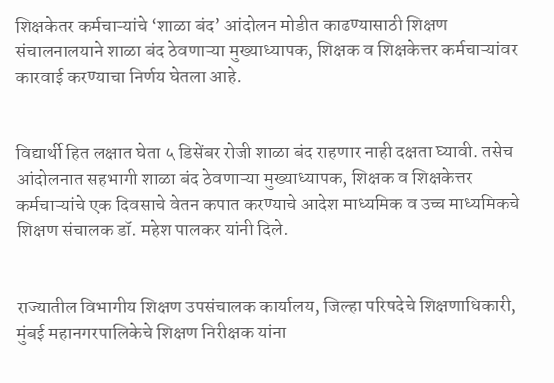शिक्षकेतर कर्मचाऱ्यांचे ‘शाळा बंद’ आंदोलन मोडीत काढण्यासाठी शिक्षण संचालनालयाने शाळा बंद ठेवणाऱ्या मुख्याध्यापक, शिक्षक व शिक्षकेत्तर कर्मचाऱ्यांवर कारवाई करण्याचा निर्णय घेतला आहे.


विद्यार्थी हित लक्षात घेता ५ डिसेंबर रोजी शाळा बंद राहणार नाही दक्षता घ्यावी. तसेच आंदोलनात सहभागी शाळा बंद ठेवणाऱ्या मुख्याध्यापक, शिक्षक व शिक्षकेत्तर कर्मचाऱ्यांचे एक दिवसाचे वेतन कपात करण्याचे आदेश माध्यमिक व उच्च माध्यमिकचे शिक्षण संचालक डॉ. महेश पालकर यांनी दिले.


राज्यातील विभागीय शिक्षण उपसंचालक कार्यालय, जिल्हा परिषदेचे शिक्षणाधिकारी, मुंबई महानगरपालिकेचे शिक्षण निरीक्षक यांना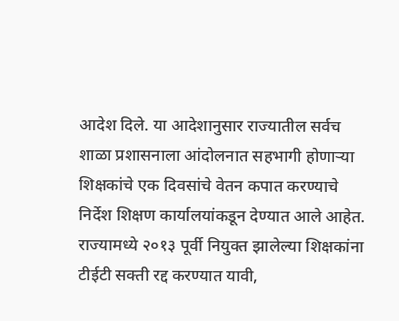आदेश दिले. या आदेशानुसार राज्यातील सर्वच शाळा प्रशासनाला आंदोलनात सहभागी होणाऱ्या शिक्षकांचे एक दिवसांचे वेतन कपात करण्याचे निर्देश शिक्षण कार्यालयांकडून देण्यात आले आहेत. राज्यामध्ये २०१३ पूर्वी नियुक्त झालेल्या शिक्षकांना टीईटी सक्ती रद्द करण्यात यावी,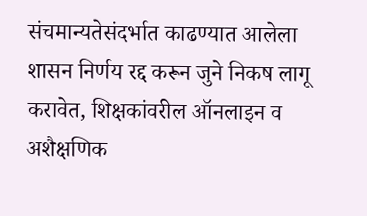संचमान्यतेसंदर्भात काढण्यात आलेला शासन निर्णय रद्द करून जुने निकष लागू करावेत, शिक्षकांवरील ऑनलाइन व अशैक्षणिक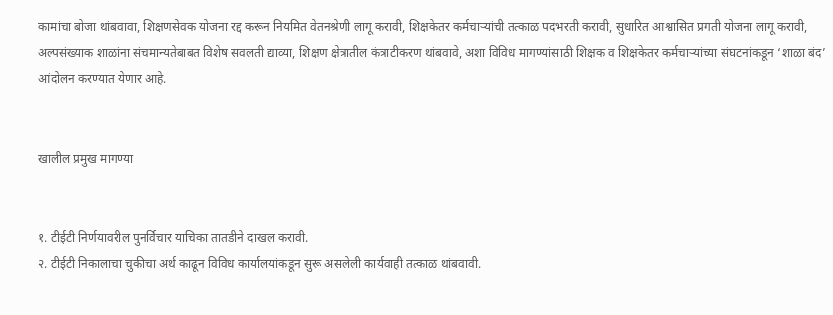कामांचा बोजा थांबवावा, शिक्षणसेवक योजना रद्द करून नियमित वेतनश्रेणी लागू करावी, शिक्षकेतर कर्मचाऱ्यांची तत्काळ पदभरती करावी, सुधारित आश्वासित प्रगती योजना लागू करावी, अल्पसंख्याक शाळांना संचमान्यतेबाबत विशेष सवलती द्याव्या, शिक्षण क्षेत्रातील कंत्राटीकरण थांबवावे, अशा विविध मागण्यांसाठी शिक्षक व शिक्षकेतर कर्मचाऱ्यांच्या संघटनांकडून ‘शाळा बंद’ आंदोलन करण्यात येणार आहे.


खालील प्रमुख मागण्या


१. टीईटी निर्णयावरील पुनर्विचार याचिका तातडीने दाखल करावी.
२. टीईटी निकालाचा चुकीचा अर्थ काढून विविध कार्यालयांकडून सुरू असलेली कार्यवाही तत्काळ थांबवावी.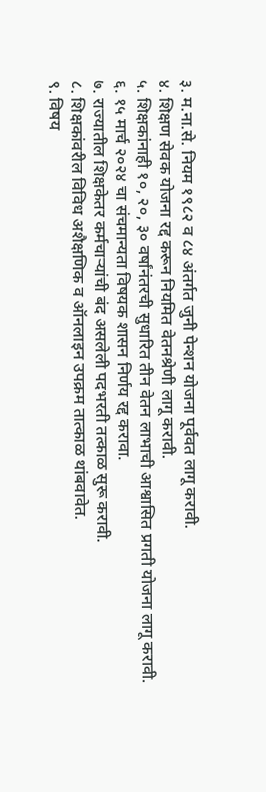३. म.ना.से. नियम १९८२ व ८४ अंतर्गत जुनी पेन्शन योजना पूर्ववत लागू करावी.
४. शिक्षण सेवक योजना रद्द करून नियमित वेतनश्रेणी लागू करावी.
५. शिक्षकांनाही १०, २०, ३० वर्षांनंतरची सुधारित तीन वेतन लाभाची आश्वासित प्रगती योजना लागू करावी.
६. १५ मार्च २०२४ चा संचमान्यता विषयक शासन निर्णय रद्द करावा.
७. राज्यातील शिक्षकेतर कर्मचाऱ्यांची बंद असलेली पदभरती तत्काळ सुरू करावी.
८. शिक्षकांवरील विविध अशैक्षणिक व ऑनलाइन उपक्रम तात्काळ थांबवावेत.
९. विषय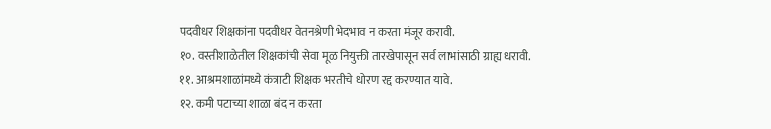पदवीधर शिक्षकांना पदवीधर वेतनश्रेणी भेदभाव न करता मंजूर करावी.
१०. वस्तीशाळेतील शिक्षकांची सेवा मूळ नियुक्ती तारखेपासून सर्व लाभांसाठी ग्राह्य धरावी.
११. आश्रमशाळांमध्ये कंत्राटी शिक्षक भरतीचे धोरण रद्द करण्यात यावे.
१२. कमी पटाच्या शाळा बंद न करता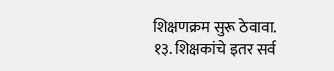शिक्षणक्रम सुरू ठेवावा.
१३. शिक्षकांचे इतर सर्व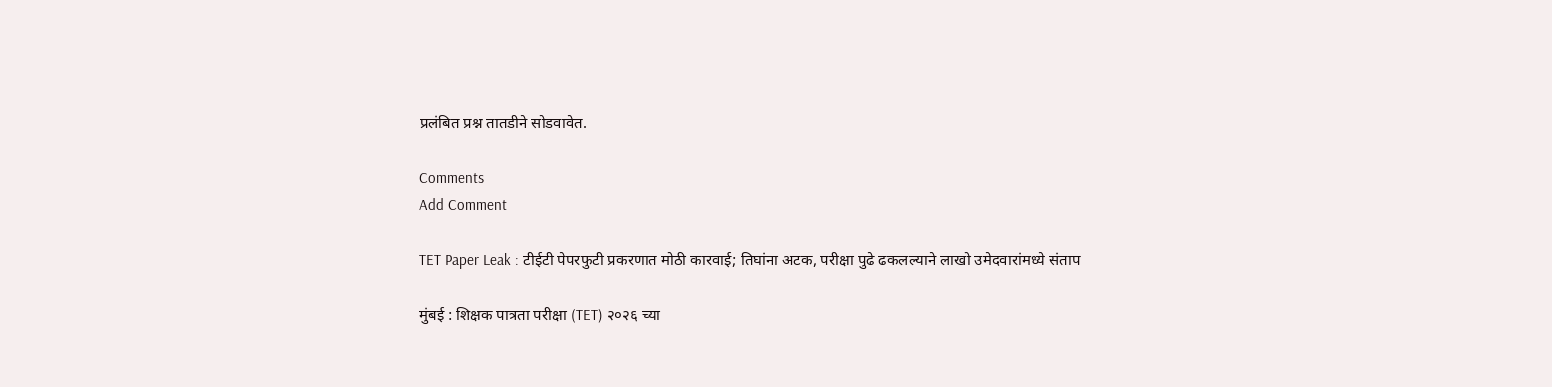प्रलंबित प्रश्न तातडीने सोडवावेत.

Comments
Add Comment

TET Paper Leak : टीईटी पेपरफुटी प्रकरणात मोठी कारवाई; तिघांना अटक, परीक्षा पुढे ढकलल्याने लाखो उमेदवारांमध्ये संताप

मुंबई : शिक्षक पात्रता परीक्षा (TET) २०२६ च्या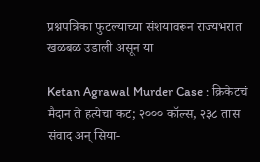प्रश्नपत्रिका फुटल्याच्या संशयावरून राज्यभरात खळबळ उडाली असून या

Ketan Agrawal Murder Case : क्रिकेटचं मैदान ते हत्येचा कट; २००० कॉल्स, २३८ तास संवाद अन् सिया-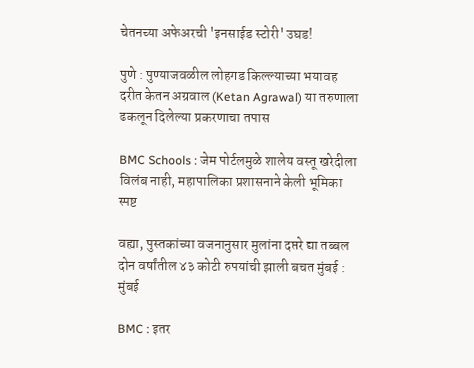चेतनच्या अफेअरची 'इनसाईड स्टोरी' उघड!

पुणे : पुण्याजवळील लोहगड किल्ल्याच्या भयावह दरीत केतन अग्रवाल (Ketan Agrawal) या तरुणाला ढकलून दिलेल्या प्रकरणाचा तपास

BMC Schools : जेम पोर्टलमुळे शालेय वस्तू खरेदीला विलंब नाही, महापालिका प्रशासनाने केली भूमिका स्पष्ट

वह्या, पुस्तकांच्या वजनानुसार मुलांना दप्तरे द्या तब्बल दोन वर्षांतील ४३ कोटी रुपयांची झाली बचत मुंबई : मुंबई

BMC : इतर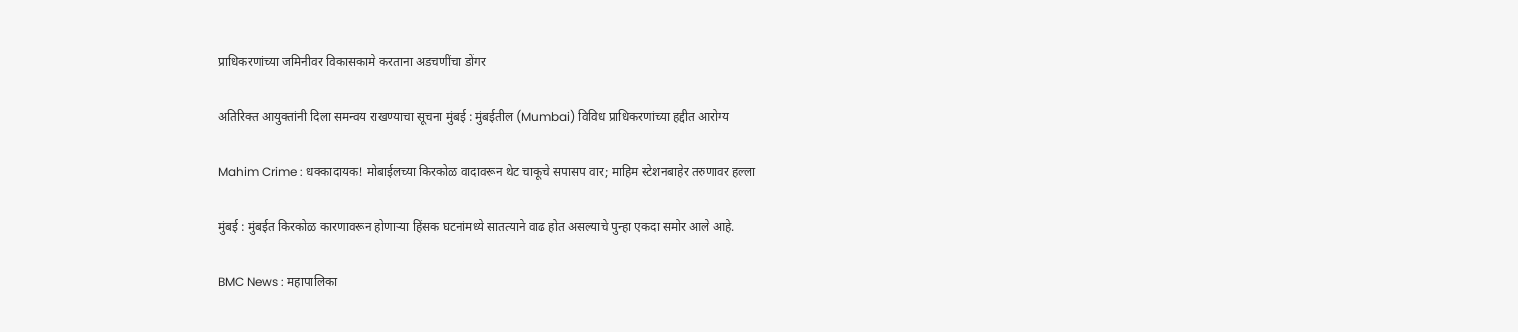प्राधिकरणांच्या जमिनीवर विकासकामे करताना अडचणींचा डोंगर

अतिरिक्त आयुक्तांनी दिला समन्वय राखण्याचा सूचना मुंबई : मुंबईतील (Mumbai) विविध प्राधिकरणांच्या हद्दीत आरोग्य

Mahim Crime : धक्कादायक! मोबाईलच्या किरकोळ वादावरून थेट चाकूचे सपासप वार; माहिम स्टेशनबाहेर तरुणावर हल्ला

मुंबई : मुंबईत किरकोळ कारणावरून होणाऱ्या हिंसक घटनांमध्ये सातत्याने वाढ होत असल्याचे पुन्हा एकदा समोर आले आहे.

BMC News : महापालिका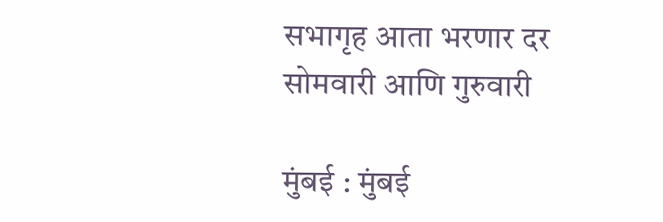सभागृह आता भरणार दर सोमवारी आणि गुरुवारी

मुंबई : मुंबई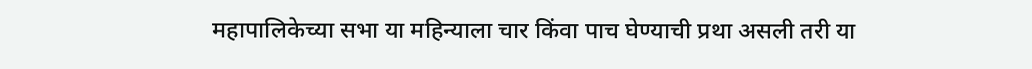महापालिकेच्या सभा या महिन्याला चार किंवा पाच घेण्याची प्रथा असली तरी या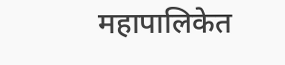महापालिकेत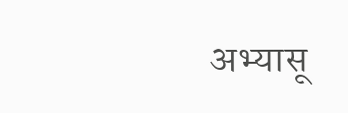अभ्यासू